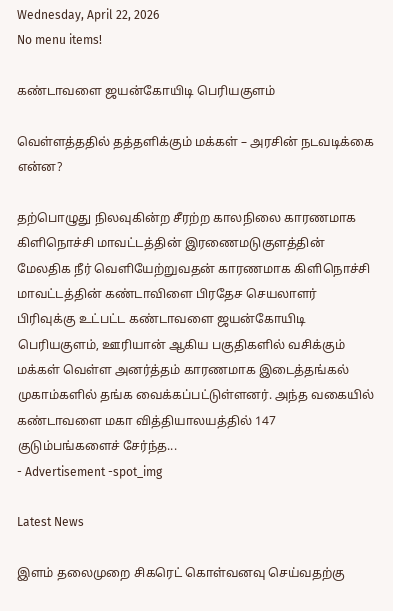Wednesday, April 22, 2026
No menu items!

கண்டாவளை ஜயன்கோயிடி பெரியகுளம்

வெள்ளத்ததில் தத்தளிக்கும் மக்கள் – அரசின் நடவடிக்கை என்ன?

தற்பொழுது நிலவுகின்ற சீரற்ற காலநிலை காரணமாக கிளிநொச்சி மாவட்டத்தின் இரணைமடுகுளத்தின் மேலதிக நீர் வெளியேற்றுவதன் காரணமாக கிளிநொச்சி மாவட்டத்தின் கண்டாவிளை பிரதேச செயலாளர் பிரிவுக்கு உட்பட்ட கண்டாவளை ஜயன்கோயிடி பெரியகுளம், ஊரியான் ஆகிய பகுதிகளில் வசிக்கும் மக்கள் வெள்ள அனர்த்தம் காரணமாக இடைத்தங்கல் முகாம்களில் தங்க வைக்கப்பட்டுள்ளனர். அந்த வகையில் கண்டாவளை மகா வித்தியாலயத்தில் 147 குடும்பங்களைச் சேர்ந்த...
- Advertisement -spot_img

Latest News

இளம் தலைமுறை சிகரெட் கொள்வனவு செய்வதற்கு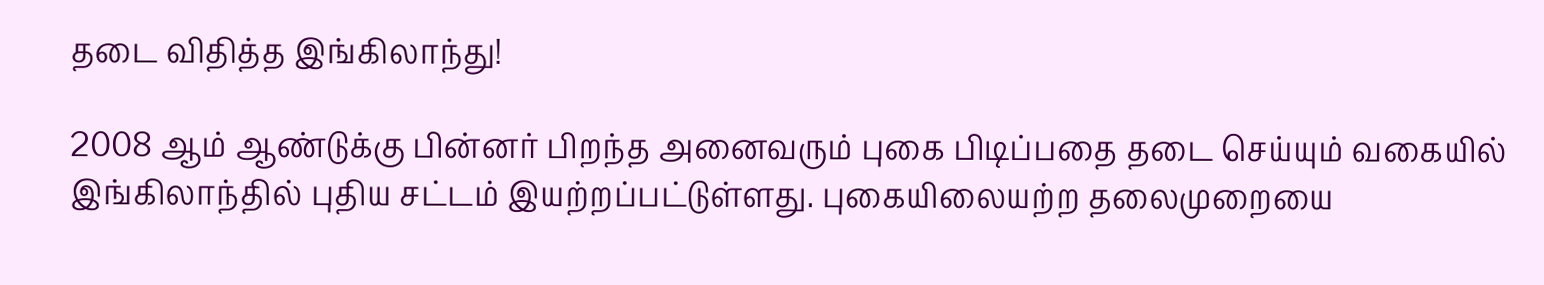தடை விதித்த இங்கிலாந்து!

2008 ஆம் ஆண்டுக்கு பின்னர் பிறந்த அனைவரும் புகை பிடிப்பதை தடை செய்யும் வகையில் இங்கிலாந்தில் புதிய சட்டம் இயற்றப்பட்டுள்ளது. புகையிலையற்ற தலைமுறையை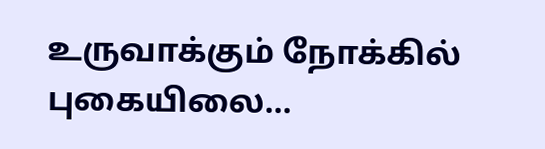உருவாக்கும் நோக்கில் புகையிலை...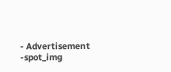- Advertisement -spot_img